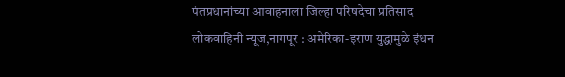पंतप्रधानांच्या आवाहनाला जिल्हा परिषदेचा प्रतिसाद
लोकवाहिनी न्यूज,नागपूर : अमेरिका-इराण युद्धामुळे इंधन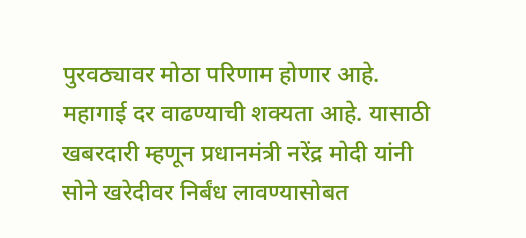पुरवठ्यावर मोठा परिणाम होणार आहे. महागाई दर वाढण्याची शक्यता आहे. यासाठी खबरदारी म्हणून प्रधानमंत्री नरेंद्र मोदी यांनी सोने खरेदीवर निर्बंध लावण्यासोबत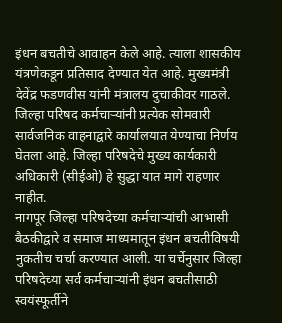इंधन बचतीचे आवाहन केले आहे. त्याला शासकीय यंत्रणेकडून प्रतिसाद देण्यात येत आहे. मुख्यमंत्री देवेंद्र फडणवीस यांनी मंत्रालय दुचाकीवर गाठले. जिल्हा परिषद कर्मचाऱ्यांनी प्रत्येक सोमवारी सार्वजनिक वाहनाद्वारे कार्यालयात येण्याचा निर्णय घेतला आहे. जिल्हा परिषदेचे मुख्य कार्यकारी अधिकारी (सीईओ) हे सुद्धा यात मागे राहणार नाहीत.
नागपूर जिल्हा परिषदेच्या कर्मचाऱ्यांची आभासी बैठकीद्वारे व समाज माध्यमातून इंधन बचतीविषयी नुकतीच चर्चा करण्यात आली. या चर्चेनुसार जिल्हा परिषदेच्या सर्व कर्मचाऱ्यांनी इंधन बचतीसाठी स्वयंस्फूर्तीने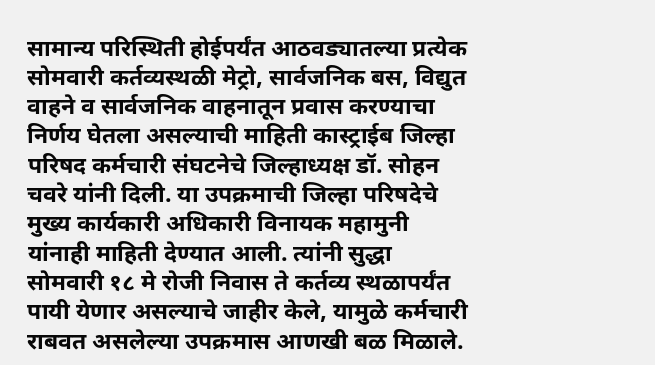सामान्य परिस्थिती होईपर्यंत आठवड्यातल्या प्रत्येक सोमवारी कर्तव्यस्थळी मेट्रो, सार्वजनिक बस, विद्युत वाहने व सार्वजनिक वाहनातून प्रवास करण्याचा निर्णय घेतला असल्याची माहिती कास्ट्राईब जिल्हा परिषद कर्मचारी संघटनेचे जिल्हाध्यक्ष डॉ. सोहन चवरे यांनी दिली. या उपक्रमाची जिल्हा परिषदेचे मुख्य कार्यकारी अधिकारी विनायक महामुनी यांनाही माहिती देण्यात आली. त्यांनी सुद्धा सोमवारी १८ मे रोजी निवास ते कर्तव्य स्थळापर्यंत पायी येणार असल्याचे जाहीर केले, यामुळे कर्मचारी राबवत असलेल्या उपक्रमास आणखी बळ मिळाले.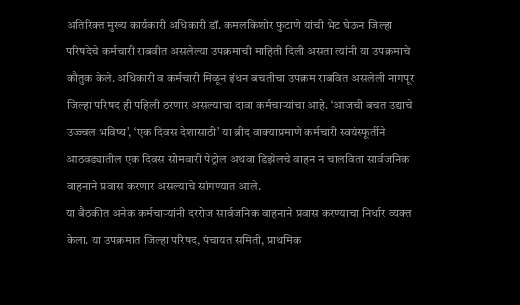अतिरिक्त मुख्य कार्यकारी अधिकारी डॉ. कमलकिशोर फुटाणे यांची भेट घेऊन जिल्हा परिषदेचे कर्मचारी राबवीत असलेल्या उपक्रमाची माहिती दिली असता त्यांनी या उपक्रमाचे कौतुक केले. अधिकारी व कर्मचारी मिळून इंधन बचतीचा उपक्रम राबवित असलेली नागपूर जिल्हा परिषद ही पहिली ठरणार असल्याचा दावा कर्मचाऱ्यांचा आहे. ‘आजची बचत उद्याचे उज्ज्वल भविष्य’, ‘एक दिवस देशासाठी’ या ब्रीद वाक्याप्रमाणे कर्मचारी स्वयंस्फूर्तीने आठवड्यातील एक दिवस सोमवारी पेट्रोल अथवा डिझेलचे वाहन न चालविता सार्वजनिक वाहनाने प्रवास करणार असल्याचे सांगण्यात आले.
या बैठकीत अनेक कर्मचाऱ्यांनी दररोज सार्वजनिक वाहनाने प्रवास करण्याचा निर्धार व्यक्त केला. या उपक्रमात जिल्हा परिषद, पंचायत समिती, प्राथमिक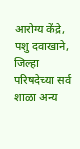आरोग्य केंद्रे, पशु दवाखाने, जिल्हा परिषदेच्या सर्व शाळा अन्य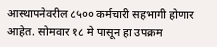आस्थापनेवरील ८५०० कर्मचारी सहभागी होणार आहेत. सोमवार १८ मे पासून हा उपक्रम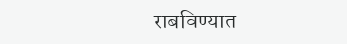राबविण्यात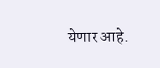येणार आहे.